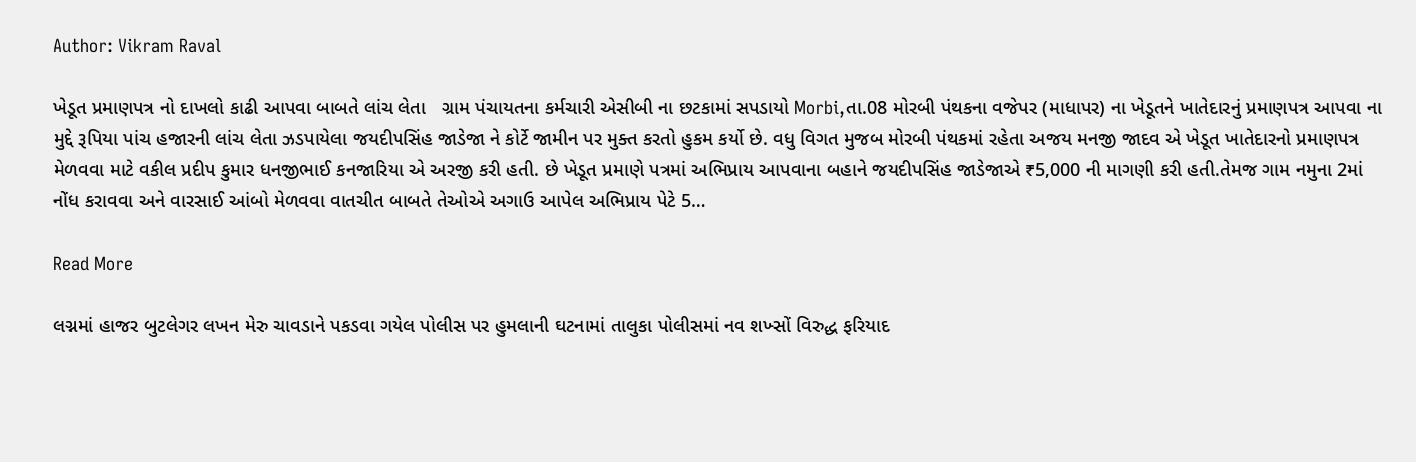Author: Vikram Raval

ખેડૂત પ્રમાણપત્ર નો દાખલો કાઢી આપવા બાબતે લાંચ લેતા   ગ્રામ પંચાયતના કર્મચારી એસીબી ના છટકામાં સપડાયો Morbi,તા.08 મોરબી પંથકના વજેપર (માધાપર) ના ખેડૂતને ખાતેદારનું પ્રમાણપત્ર આપવા ના મુદ્દે રૂપિયા પાંચ હજારની લાંચ લેતા ઝડપાયેલા જયદીપસિંહ જાડેજા ને કોર્ટે જામીન પર મુક્ત કરતો હુકમ કર્યો છે. વધુ વિગત મુજબ મોરબી પંથકમાં રહેતા અજય મનજી જાદવ એ ખેડૂત ખાતેદારનો પ્રમાણપત્ર મેળવવા માટે વકીલ પ્રદીપ કુમાર ધનજીભાઈ કનજારિયા એ અરજી કરી હતી. છે ખેડૂત પ્રમાણે પત્રમાં અભિપ્રાય આપવાના બહાને જયદીપસિંહ જાડેજાએ ₹5,000 ની માગણી કરી હતી.તેમજ ગામ નમુના 2માં નોંધ કરાવવા અને વારસાઈ આંબો મેળવવા વાતચીત બાબતે તેઓએ અગાઉ આપેલ અભિપ્રાય પેટે 5…

Read More

લગ્નમાં હાજર બુટલેગર લખન મેરુ ચાવડાને પકડવા ગયેલ પોલીસ પર હુમલાની ઘટનામાં તાલુકા પોલીસમાં નવ શખ્સોં વિરુદ્ધ ફરિયાદ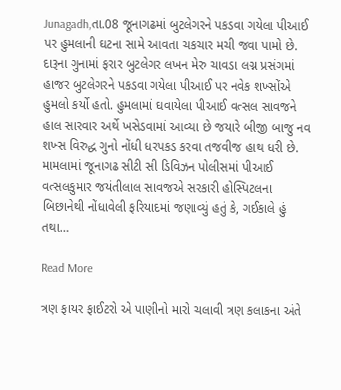Junagadh,તા.08 જૂનાગઢમાં બુટલેગરને પકડવા ગયેલા પીઆઈ પર હુમલાની ઘટના સામે આવતા ચકચાર મચી જવા પામો છે. દારૂના ગુનામાં ફરાર બુટલેગર લખન મેરુ ચાવડા લગ્ન પ્રસંગમાં હાજર બુટલેગરને પકડવા ગયેલા પીઆઈ પર નવેક શખ્સોંએ હુમલો કર્યો હતો. હુમલામાં ઘવાયેલા પીઆઈ વત્સલ સાવજને હાલ સારવાર અર્થે ખસેડવામાં આવ્યા છે જયારે બીજી બાજુ નવ શખ્સ વિરુદ્ધ ગુનો નોંધી ધરપકડ કરવા તજવીજ હાથ ધરી છે. મામલામાં જૂનાગઢ સીટી સી ડિવિઝન પોલીસમાં પીઆઈ વત્સલકુમાર જયંતીલાલ સાવજએ સરકારી હોસ્પિટલના બિછાનેથી નોંધાવેલી ફરિયાદમાં જણાવ્યું હતું કે, ગઈકાલે હું તથા…

Read More

ત્રણ ફાયર ફાઈટરો એ પાણીનો મારો ચલાવી ત્રણ કલાકના અંતે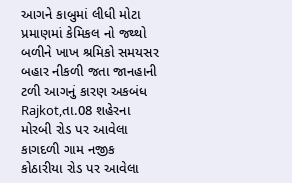આગને કાબુમાં લીધી મોટા પ્રમાણમાં કેમિકલ નો જથ્થો બળીને ખાખ શ્રમિકો સમયસર બહાર નીકળી જતા જાનહાની ટળી આગનું કારણ અકબંધ Rajkot,તા.08 શહેરના મોરબી રોડ પર આવેલા કાગદળી ગામ નજીક કોઠારીયા રોડ પર આવેલા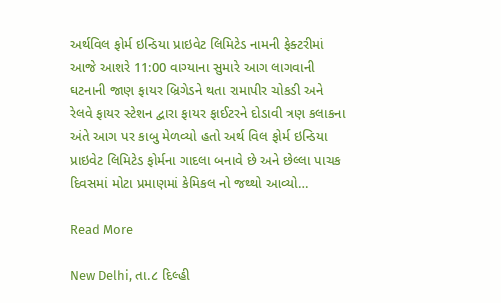અર્થવિલ ફોર્મ ઇન્ડિયા પ્રાઇવેટ લિમિટેડ નામની ફેક્ટરીમાં આજે આશરે 11:00 વાગ્યાના સુમારે આગ લાગવાની ઘટનાની જાણ ફાયર બ્રિગેડને થતા રામાપીર ચોકડી અને રેલવે ફાયર સ્ટેશન દ્વારા ફાયર ફાઈટરને દોડાવી ત્રણ કલાકના અંતે આગ પર કાબુ મેળવ્યો હતો અર્થ વિલ ફોર્મ ઇન્ડિયા પ્રાઇવેટ લિમિટેડ ફોર્મના ગાદલા બનાવે છે અને છેલ્લા પાચક દિવસમાં મોટા પ્રમાણમાં કેમિકલ નો જથ્થો આવ્યો…

Read More

New Delhi, તા.૮ દિલ્હી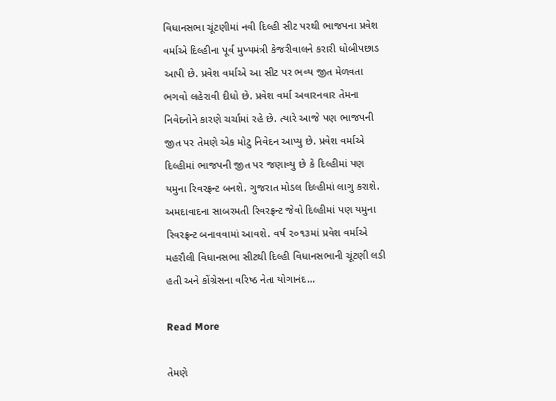વિધાનસભા ચૂંટણીમાં નવી દિલ્હી સીટ પરથી ભાજપના પ્રવેશ વર્માએ દિલ્હીના પૂર્વ મુખ્યમંત્રી કેજરીવાલને કરારી ધોબીપછાડ આપી છે. પ્રવેશ વર્માએ આ સીટ પર ભવ્ય જીત મેળવતા ભગવો લહેરાવી દીધો છે. પ્રવેશ વર્મા અવારનવાર તેમના નિવેદનોને કારણે ચર્ચામાં રહે છે. ત્યારે આજે પણ ભાજપની જીત પર તેમણે એક મોટુ નિવેદન આપ્યુ છે. પ્રવેશ વર્માએ દિલ્હીમાં ભાજપની જીત પર જણાવ્યુ છે કે દિલ્હીમાં પણ યમુના રિવરફ્રન્ટ બનશે. ગુજરાત મોડલ દિલ્હીમાં લાગુ કરાશે. અમદાવાદના સાબરમતી રિવરફ્રન્ટ જેવો દિલ્હીમાં પણ યમુના રિવરફ્રન્ટ બનાવવામાં આવશે. વર્ષ ૨૦૧૩માં પ્રવેશ વર્માએ મહરૌલી વિધાનસભા સીટથી દિલ્હી વિધાનસભાની ચૂંટણી લડી હતી અને કોંગ્રેસના વરિષ્ઠ નેતા યોગાનંદ…

Read More

તેમણે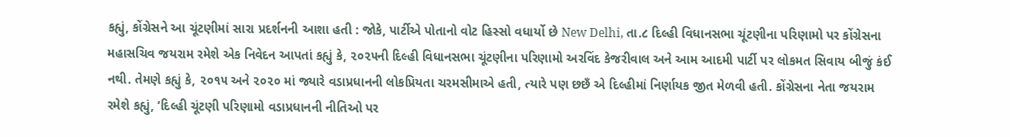કહ્યું, કોંગ્રેસને આ ચૂંટણીમાં સારા પ્રદર્શનની આશા હતી : જોકે, પાર્ટીએ પોતાનો વોટ હિસ્સો વધાર્યો છે New Delhi, તા.૮ દિલ્હી વિધાનસભા ચૂંટણીના પરિણામો પર કોંગ્રેસના મહાસચિવ જયરામ રમેશે એક નિવેદન આપતાં કહ્યું કે, ૨૦૨૫ની દિલ્હી વિધાનસભા ચૂંટણીના પરિણામો અરવિંદ કેજરીવાલ અને આમ આદમી પાર્ટી પર લોકમત સિવાય બીજું કંઈ નથી. તેમણે કહ્યું કે, ૨૦૧૫ અને ૨૦૨૦ માં જ્યારે વડાપ્રધાનની લોકપ્રિયતા ચરમસીમાએ હતી, ત્યારે પણ છછઁ એ દિલ્હીમાં નિર્ણાયક જીત મેળવી હતી. કોંગ્રેસના નેતા જયરામ રમેશે કહ્યું, ’દિલ્હી ચૂંટણી પરિણામો વડાપ્રધાનની નીતિઓ પર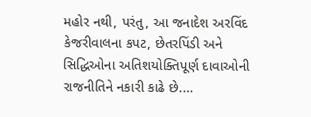મહોર નથી, પરંતુ, આ જનાદેશ અરવિંદ કેજરીવાલના કપટ, છેતરપિંડી અને સિદ્ધિઓના અતિશયોક્તિપૂર્ણ દાવાઓની રાજનીતિને નકારી કાઢે છે.…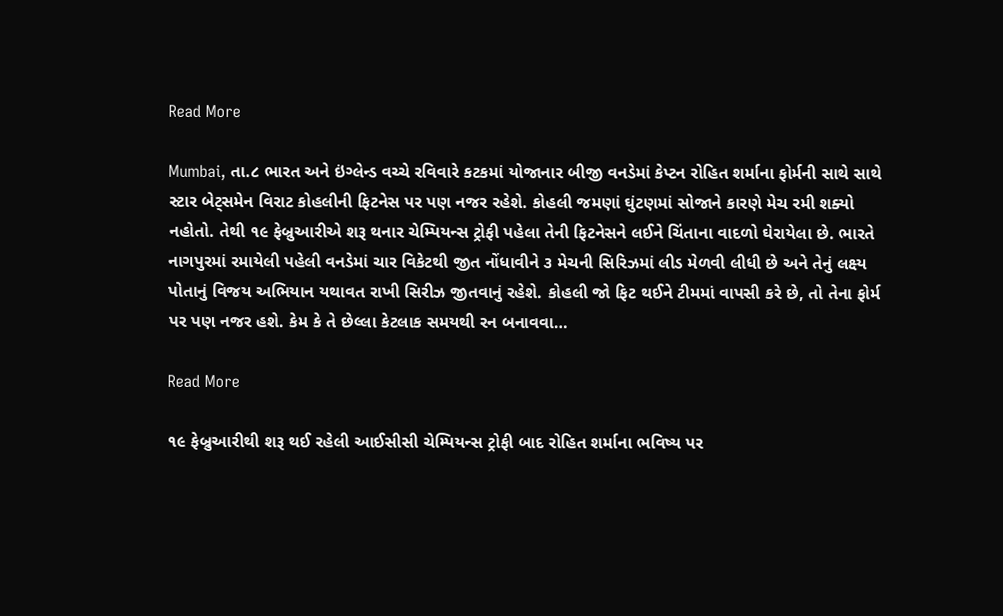Read More

Mumbai, તા.૮ ભારત અને ઇંગ્લેન્ડ વચ્ચે રવિવારે કટકમાં યોજાનાર બીજી વનડેમાં કેપ્ટન રોહિત શર્માના ફોર્મની સાથે સાથે સ્ટાર બેટ્‌સમેન વિરાટ કોહલીની ફિટનેસ પર પણ નજર રહેશે. કોહલી જમણાં ઘુંટણમાં સોજાને કારણે મેચ રમી શક્યો નહોતો. તેથી ૧૯ ફેબ્રુઆરીએ શરૂ થનાર ચેમ્પિયન્સ ટ્રોફી પહેલા તેની ફિટનેસને લઈને ચિંતાના વાદળો ઘેરાયેલા છે. ભારતે નાગપુરમાં રમાયેલી પહેલી વનડેમાં ચાર વિકેટથી જીત નોંધાવીને ૩ મેચની સિરિઝમાં લીડ મેળવી લીધી છે અને તેનું લક્ષ્ય પોતાનું વિજય અભિયાન યથાવત રાખી સિરીઝ જીતવાનું રહેશે. કોહલી જો ફિટ થઈને ટીમમાં વાપસી કરે છે, તો તેના ફોર્મ પર પણ નજર હશે. કેમ કે તે છેલ્લા કેટલાક સમયથી રન બનાવવા…

Read More

૧૯ ફેબ્રુઆરીથી શરૂ થઈ રહેલી આઈસીસી ચેમ્પિયન્સ ટ્રોફી બાદ રોહિત શર્માના ભવિષ્ય પર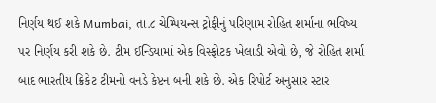નિર્ણય થઈ શકે Mumbai, તા.૮ ચેમ્પિયન્સ ટ્રોફીનું પરિણામ રોહિત શર્માના ભવિષ્ય પર નિર્ણય કરી શકે છે. ટીમ ઈન્ડિયામાં એક વિસ્ફોટક ખેલાડી એવો છે, જે રોહિત શર્મા બાદ ભારતીય ક્રિકેટ ટીમનો વનડે કેપ્ટન બની શકે છે. એક રિપોર્ટ અનુસાર સ્ટાર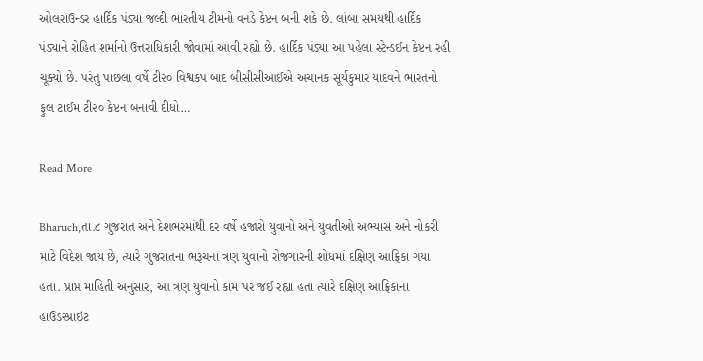ઓલરાઉન્ડર હાર્દિક પંડ્યા જલ્દી ભારતીય ટીમનો વનડે કેપ્ટન બની શકે છે. લાંબા સમયથી હાર્દિક પંડ્યાને રોહિત શર્માનો ઉત્તરાધિકારી જોવામાં આવી રહ્યો છે. હાર્દિક પંડ્યા આ પહેલા સ્ટેન્ડઈન કેપ્ટન રહી ચૂક્યો છે. પરંતુ પાછલા વર્ષે ટી૨૦ વિશ્વકપ બાદ બીસીસીઆઈએ અચાનક સૂર્યકુમાર યાદવને ભારતનો ફુલ ટાઈમ ટી૨૦ કેપ્ટન બનાવી દીધો…

Read More

Bharuch,તા.૮ ગુજરાત અને દેશભરમાંથી દર વર્ષે હજારો યુવાનો અને યુવતીઓ અભ્યાસ અને નોકરી માટે વિદેશ જાય છે, ત્યારે ગુજરાતના ભરૂચના ત્રણ યુવાનો રોજગારની શોધમાં દક્ષિણ આફ્રિકા ગયા હતા. પ્રાપ્ત માહિતી અનુસાર, આ ત્રણ યુવાનો કામ પર જઈ રહ્યા હતા ત્યારે દક્ષિણ આફ્રિકાના હાઉડસ્પ્રાઇટ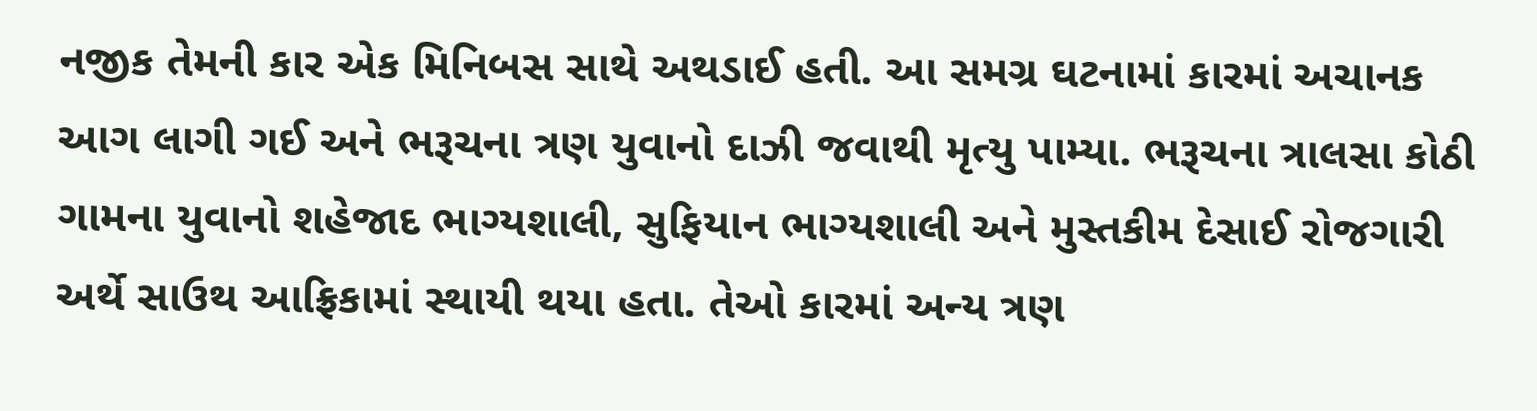નજીક તેમની કાર એક મિનિબસ સાથે અથડાઈ હતી. આ સમગ્ર ઘટનામાં કારમાં અચાનક આગ લાગી ગઈ અને ભરૂચના ત્રણ યુવાનો દાઝી જવાથી મૃત્યુ પામ્યા. ભરૂચના ત્રાલસા કોઠી ગામના યુવાનો શહેજાદ ભાગ્યશાલી, સુફિયાન ભાગ્યશાલી અને મુસ્તકીમ દેસાઈ રોજગારી અર્થે સાઉથ આફ્રિકામાં સ્થાયી થયા હતા. તેઓ કારમાં અન્ય ત્રણ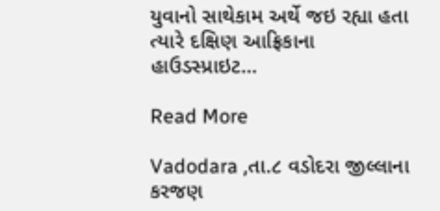યુવાનો સાથેકામ અર્થે જઇ રહ્યા હતા ત્યારે દક્ષિણ આફ્રિકાના હાઉડસ્પ્રાઇટ…

Read More

Vadodara ,તા.૮ વડોદરા જીલ્લાના કરજણ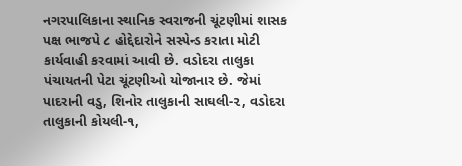નગરપાલિકાના સ્થાનિક સ્વરાજની ચૂંટણીમાં શાસક પક્ષ ભાજપે ૮ હોદ્દેદારોને સસ્પેન્ડ કરાતા મોટી કાર્યવાહી કરવામાં આવી છે. વડોદરા તાલુકા પંચાયતની પેટા ચૂંટણીઓ યોજાનાર છે. જેમાં પાદરાની વડુ, શિનોર તાલુકાની સાઘલી-૨, વડોદરા તાલુકાની કોયલી-૧,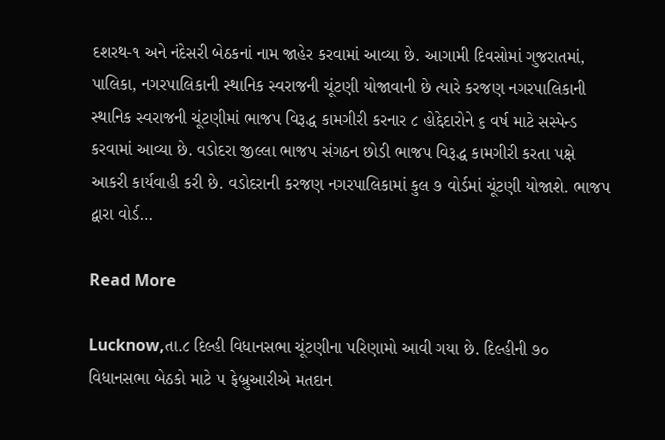દશરથ-૧ અને નંદેસરી બેઠકનાં નામ જાહેર કરવામાં આવ્યા છે. આગામી દિવસોમાં ગુજરાતમાં, પાલિકા, નગરપાલિકાની સ્થાનિક સ્વરાજની ચૂંટણી યોજાવાની છે ત્યારે કરજણ નગરપાલિકાની સ્થાનિક સ્વરાજની ચૂંટણીમાં ભાજપ વિરૂદ્ધ કામગીરી કરનાર ૮ હોદ્દેદારોને ૬ વર્ષ માટે સસ્પેન્ડ કરવામાં આવ્યા છે. વડોદરા જીલ્લા ભાજપ સંગઠન છોડી ભાજપ વિરૂદ્ધ કામગીરી કરતા પક્ષે આકરી કાર્યવાહી કરી છે. વડોદરાની કરજણ નગરપાલિકામાં કુલ ૭ વોર્ડમાં ચૂંટણી યોજાશે. ભાજપ દ્વારા વોર્ડ…

Read More

Lucknow,તા.૮ દિલ્હી વિધાનસભા ચૂંટણીના પરિણામો આવી ગયા છે. દિલ્હીની ૭૦ વિધાનસભા બેઠકો માટે ૫ ફેબ્રુઆરીએ મતદાન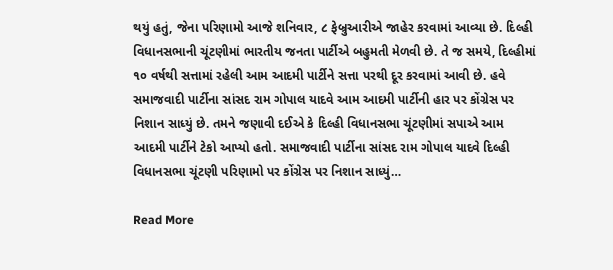થયું હતું, જેના પરિણામો આજે શનિવાર, ૮ ફેબ્રુઆરીએ જાહેર કરવામાં આવ્યા છે. દિલ્હી વિધાનસભાની ચૂંટણીમાં ભારતીય જનતા પાર્ટીએ બહુમતી મેળવી છે. તે જ સમયે, દિલ્હીમાં ૧૦ વર્ષથી સત્તામાં રહેલી આમ આદમી પાર્ટીને સત્તા પરથી દૂર કરવામાં આવી છે. હવે સમાજવાદી પાર્ટીના સાંસદ રામ ગોપાલ યાદવે આમ આદમી પાર્ટીની હાર પર કોંગ્રેસ પર નિશાન સાધ્યું છે. તમને જણાવી દઈએ કે દિલ્હી વિધાનસભા ચૂંટણીમાં સપાએ આમ આદમી પાર્ટીને ટેકો આપ્યો હતો. સમાજવાદી પાર્ટીના સાંસદ રામ ગોપાલ યાદવે દિલ્હી વિધાનસભા ચૂંટણી પરિણામો પર કોંગ્રેસ પર નિશાન સાધ્યું…

Read More